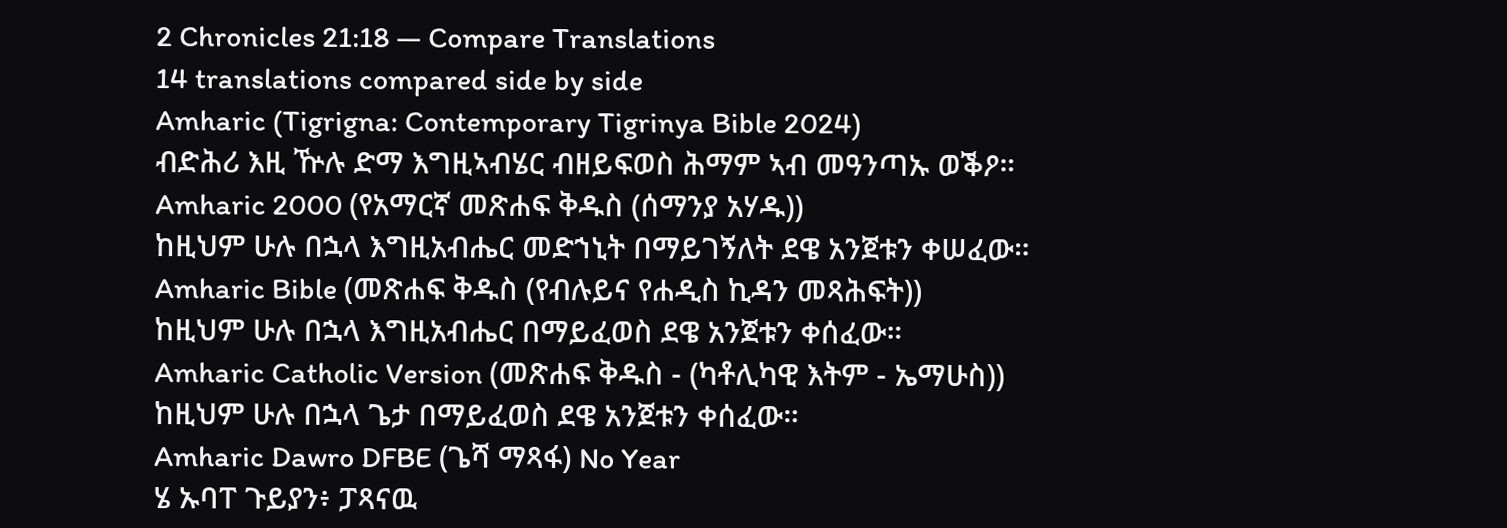2 Chronicles 21:18 — Compare Translations
14 translations compared side by side
Amharic (Tigrigna: Contemporary Tigrinya Bible 2024)
ብድሕሪ እዚ ዅሉ ድማ እግዚኣብሄር ብዘይፍወስ ሕማም ኣብ መዓንጣኡ ወቕዖ።
Amharic 2000 (የአማርኛ መጽሐፍ ቅዱስ (ሰማንያ አሃዱ))
ከዚህም ሁሉ በኋላ እግዚአብሔር መድኀኒት በማይገኝለት ደዌ አንጀቱን ቀሠፈው።
Amharic Bible (መጽሐፍ ቅዱስ (የብሉይና የሐዲስ ኪዳን መጻሕፍት))
ከዚህም ሁሉ በኋላ እግዚአብሔር በማይፈወስ ደዌ አንጀቱን ቀሰፈው።
Amharic Catholic Version (መጽሐፍ ቅዱስ - (ካቶሊካዊ እትም - ኤማሁስ))
ከዚህም ሁሉ በኋላ ጌታ በማይፈወስ ደዌ አንጀቱን ቀሰፈው።
Amharic Dawro DFBE (ጌሻ ማጻፋ) No Year
ሄ ኡባፐ ጉይያን፥ ፓጻናዉ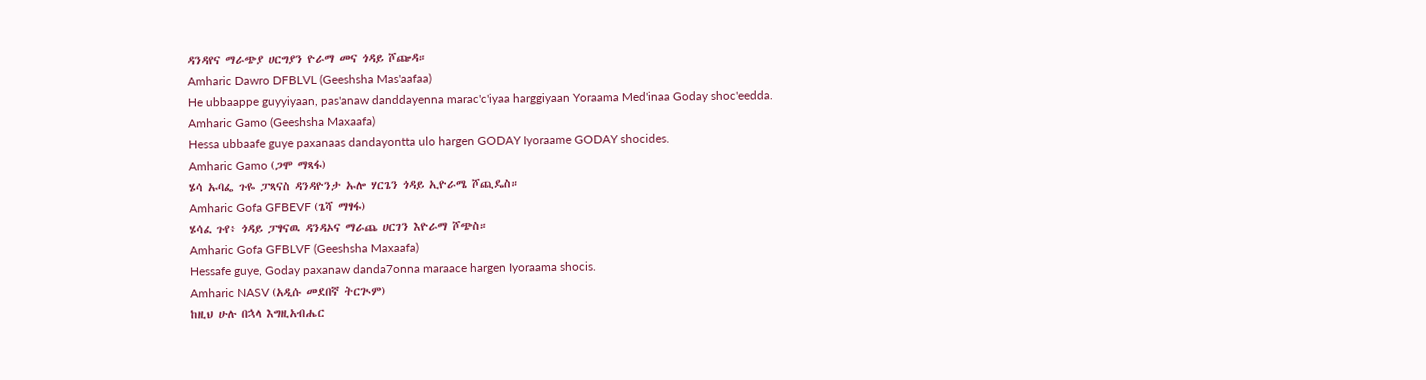ዳንዳየና ማራጭያ ሀርግያን ዮራማ መና ጎዳይ ሾጬዳ።
Amharic Dawro DFBLVL (Geeshsha Mas'aafaa)
He ubbaappe guyyiyaan, pas'anaw danddayenna marac'c'iyaa harggiyaan Yoraama Med'inaa Goday shoc'eedda.
Amharic Gamo (Geeshsha Maxaafa)
Hessa ubbaafe guye paxanaas dandayontta ulo hargen GODAY Iyoraame GODAY shocides.
Amharic Gamo (ጋሞ ማጻፋ)
ሄሳ ኡባፌ ጉዬ ፓጻናስ ዳንዳዮንታ ኡሎ ሃርጌን ጎዳይ ኢዮራሜ ሾጪዴስ።
Amharic Gofa GFBEVF (ጌሻ ማፃፋ)
ሄሳፈ ጉየ፥ ጎዳይ ፓፃናዉ ዳንዳኦና ማራጨ ሀርገን እዮራማ ሾጭስ።
Amharic Gofa GFBLVF (Geeshsha Maxaafa)
Hessafe guye, Goday paxanaw danda7onna maraace hargen Iyoraama shocis.
Amharic NASV (አዲሱ መደበኛ ትርጒም)
ከዚህ ሁሉ በኋላ እግዚአብሔር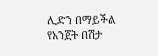ሊድን በማይችል የአንጀት በሽታ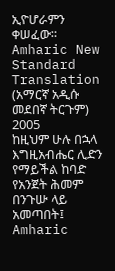ኢዮሆራምን ቀሠፈው።
Amharic New Standard Translation (አማርኛ አዲሱ መደበኛ ትርጉም) 2005
ከዚህም ሁሉ በኋላ እግዚአብሔር ሊድን የማይችል ከባድ የአንጀት ሕመም በንጉሡ ላይ አመጣበት፤
Amharic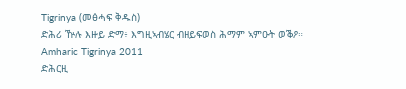Tigrinya (መፅሓፍ ቅዱስ)
ድሕሪ ዅሉ እዙይ ድማ፥ እግዚኣብሄር ብዘይፍወስ ሕማም ኣምዑት ወቕዖ።
Amharic Tigrinya 2011
ድሕርዚ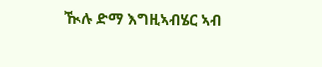ዂሉ ድማ እግዚኣብሄር ኣብ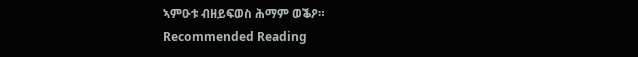ኣምዑቱ ብዘይፍወስ ሕማም ወቕዖ።
Recommended Reading